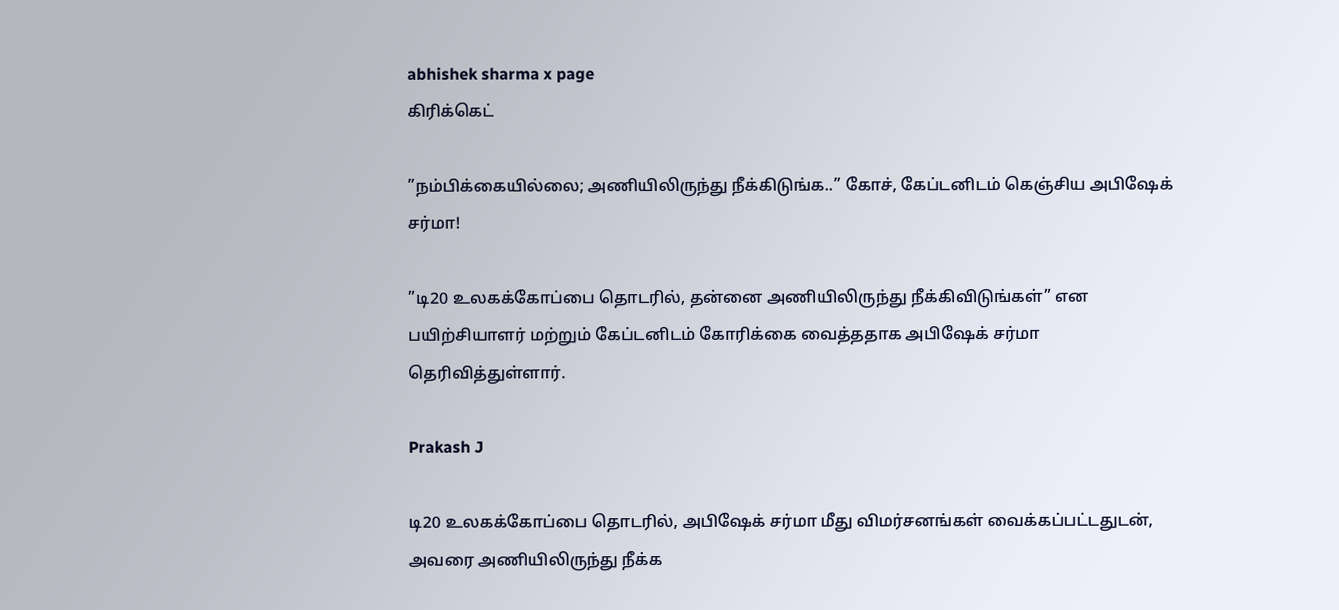abhishek sharma x page
கிரிக்கெட்

”நம்பிக்கையில்லை; அணியிலிருந்து நீக்கிடுங்க..” கோச், கேப்டனிடம் கெஞ்சிய அபிஷேக் சர்மா!

”டி20 உலகக்கோப்பை தொடரில், தன்னை அணியிலிருந்து நீக்கிவிடுங்கள்” என பயிற்சியாளர் மற்றும் கேப்டனிடம் கோரிக்கை வைத்ததாக அபிஷேக் சர்மா தெரிவித்துள்ளார்.

Prakash J

டி20 உலகக்கோப்பை தொடரில், அபிஷேக் சர்மா மீது விமர்சனங்கள் வைக்கப்பட்டதுடன், அவரை அணியிலிருந்து நீக்க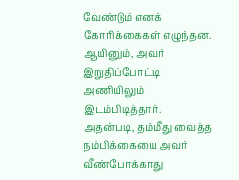வேண்டும் எனக் கோரிக்கைகள் எழுந்தன. ஆயினும், அவர் இறுதிப்போட்டி அணியிலும் இடம்பிடித்தார். அதன்படி, தம்மீது வைத்த நம்பிக்கையை அவர் வீண்போக்காது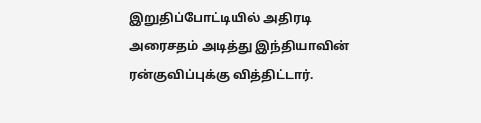இறுதிப்போட்டியில் அதிரடி அரைசதம் அடித்து இந்தியாவின் ரன்குவிப்புக்கு வித்திட்டார்.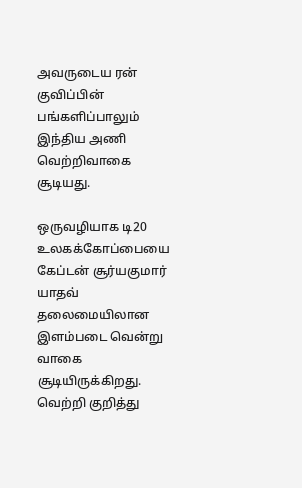அவருடைய ரன் குவிப்பின் பங்களிப்பாலும் இந்திய அணி வெற்றிவாகை சூடியது.

ஒருவழியாக டி20 உலகக்கோப்பையை கேப்டன் சூர்யகுமார் யாதவ் தலைமையிலான இளம்படை வென்று வாகை சூடியிருக்கிறது. வெற்றி குறித்து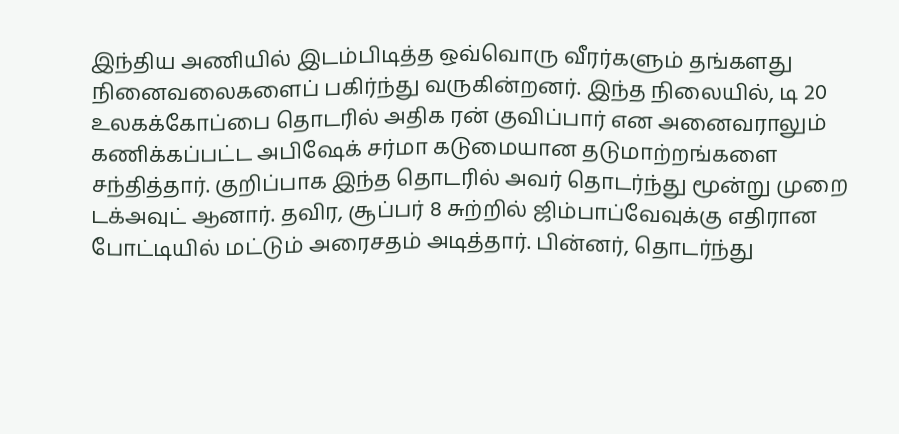இந்திய அணியில் இடம்பிடித்த ஒவ்வொரு வீரர்களும் தங்களது நினைவலைகளைப் பகிர்ந்து வருகின்றனர். இந்த நிலையில், டி 20 உலகக்கோப்பை தொடரில் அதிக ரன் குவிப்பார் என அனைவராலும் கணிக்கப்பட்ட அபிஷேக் சர்மா கடுமையான தடுமாற்றங்களை சந்தித்தார். குறிப்பாக இந்த தொடரில் அவர் தொடர்ந்து மூன்று முறை டக்அவுட் ஆனார். தவிர, சூப்பர் 8 சுற்றில் ஜிம்பாப்வேவுக்கு எதிரான போட்டியில் மட்டும் அரைசதம் அடித்தார். பின்னர், தொடர்ந்து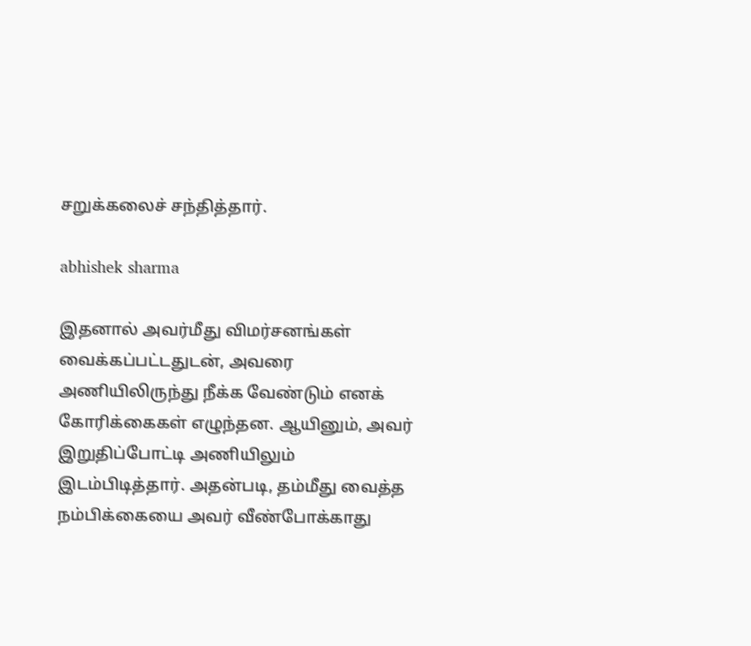சறுக்கலைச் சந்தித்தார்.

abhishek sharma

இதனால் அவர்மீது விமர்சனங்கள் வைக்கப்பட்டதுடன், அவரை அணியிலிருந்து நீக்க வேண்டும் எனக் கோரிக்கைகள் எழுந்தன. ஆயினும், அவர் இறுதிப்போட்டி அணியிலும் இடம்பிடித்தார். அதன்படி, தம்மீது வைத்த நம்பிக்கையை அவர் வீண்போக்காது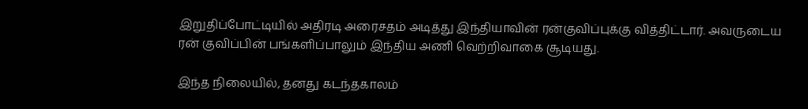இறுதிப்போட்டியில் அதிரடி அரைசதம் அடித்து இந்தியாவின் ரன்குவிப்புக்கு வித்திட்டார். அவருடைய ரன் குவிப்பின் பங்களிப்பாலும் இந்திய அணி வெற்றிவாகை சூடியது.

இந்த நிலையில், தனது கடந்தகாலம்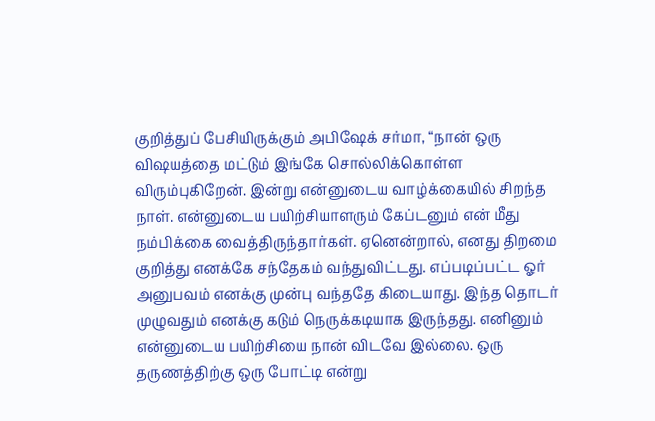குறித்துப் பேசியிருக்கும் அபிஷேக் சர்மா, “நான் ஒரு விஷயத்தை மட்டும் இங்கே சொல்லிக்கொள்ள விரும்புகிறேன். இன்று என்னுடைய வாழ்க்கையில் சிறந்த நாள். என்னுடைய பயிற்சியாளரும் கேப்டனும் என் மீது நம்பிக்கை வைத்திருந்தார்கள். ஏனென்றால், எனது திறமை குறித்து எனக்கே சந்தேகம் வந்துவிட்டது. எப்படிப்பட்ட ஓர் அனுபவம் எனக்கு முன்பு வந்ததே கிடையாது. இந்த தொடர் முழுவதும் எனக்கு கடும் நெருக்கடியாக இருந்தது. எனினும் என்னுடைய பயிற்சியை நான் விடவே இல்லை. ஒரு தருணத்திற்கு ஒரு போட்டி என்று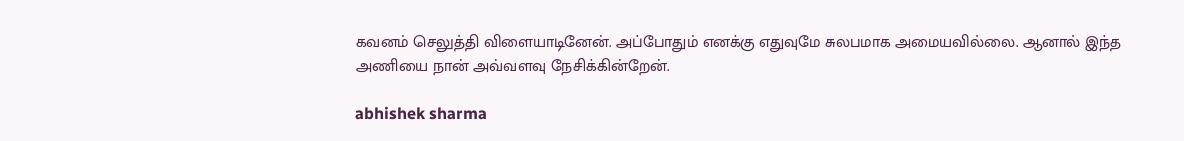கவனம் செலுத்தி விளையாடினேன். அப்போதும் எனக்கு எதுவுமே சுலபமாக அமையவில்லை. ஆனால் இந்த அணியை நான் அவ்வளவு நேசிக்கின்றேன்.

abhishek sharma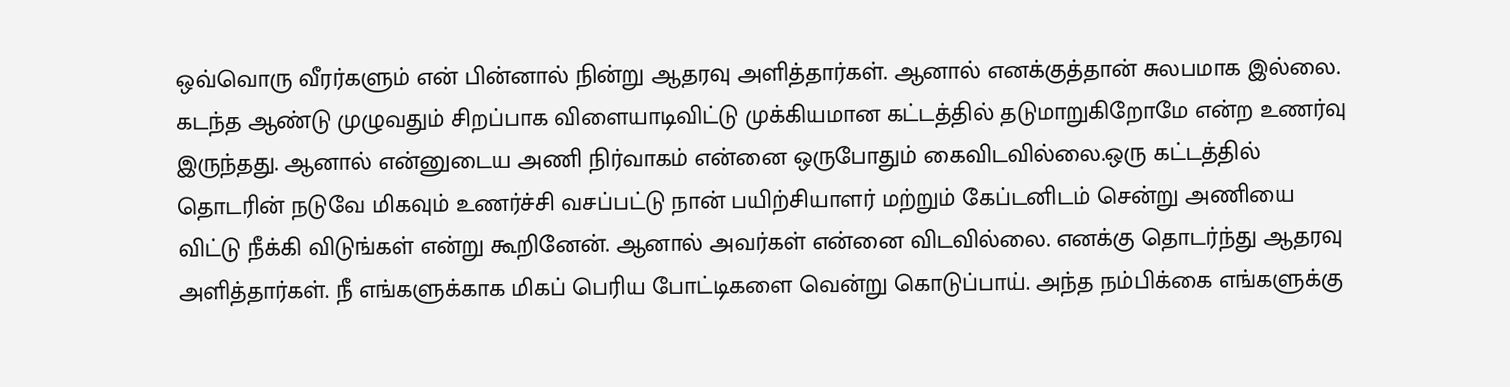ஒவ்வொரு வீரர்களும் என் பின்னால் நின்று ஆதரவு அளித்தார்கள். ஆனால் எனக்குத்தான் சுலபமாக இல்லை. கடந்த ஆண்டு முழுவதும் சிறப்பாக விளையாடிவிட்டு முக்கியமான கட்டத்தில் தடுமாறுகிறோமே என்ற உணர்வு இருந்தது. ஆனால் என்னுடைய அணி நிர்வாகம் என்னை ஒருபோதும் கைவிடவில்லை.ஒரு கட்டத்தில் தொடரின் நடுவே மிகவும் உணர்ச்சி வசப்பட்டு நான் பயிற்சியாளர் மற்றும் கேப்டனிடம் சென்று அணியை விட்டு நீக்கி விடுங்கள் என்று கூறினேன். ஆனால் அவர்கள் என்னை விடவில்லை. எனக்கு தொடர்ந்து ஆதரவு அளித்தார்கள். நீ எங்களுக்காக மிகப் பெரிய போட்டிகளை வென்று கொடுப்பாய். அந்த நம்பிக்கை எங்களுக்கு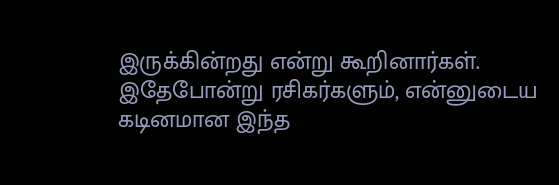இருக்கின்றது என்று கூறினார்கள். இதேபோன்று ரசிகர்களும், என்னுடைய கடினமான இந்த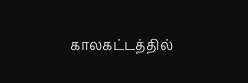காலகட்டத்தில்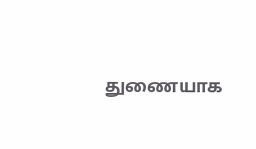துணையாக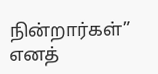நின்றார்கள்” எனத்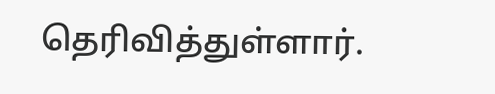தெரிவித்துள்ளார்.